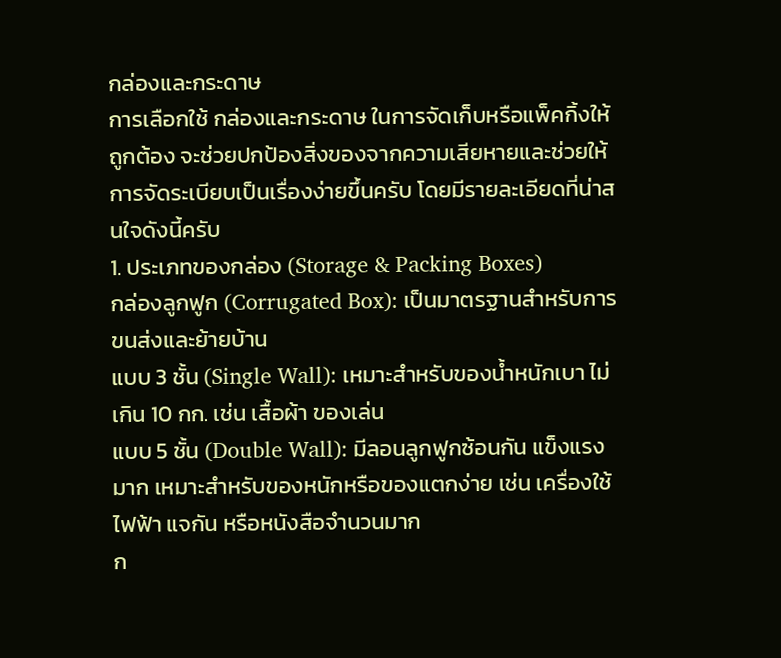กล่องและกระดาษ
การเลือกใช้ กล่องและกระดาษ ในการจัดเก็บหรือแพ็คกิ้งให้ถูกต้อง จะช่วยปกป้องสิ่งของจากความเสียหายและช่วยให้การจัดระเบียบเป็นเรื่องง่ายขึ้นครับ โดยมีรายละเอียดที่น่าสนใจดังนี้ครับ
1. ประเภทของกล่อง (Storage & Packing Boxes)
กล่องลูกฟูก (Corrugated Box): เป็นมาตรฐานสำหรับการขนส่งและย้ายบ้าน
แบบ 3 ชั้น (Single Wall): เหมาะสำหรับของน้ำหนักเบา ไม่เกิน 10 กก. เช่น เสื้อผ้า ของเล่น
แบบ 5 ชั้น (Double Wall): มีลอนลูกฟูกซ้อนกัน แข็งแรงมาก เหมาะสำหรับของหนักหรือของแตกง่าย เช่น เครื่องใช้ไฟฟ้า แจกัน หรือหนังสือจำนวนมาก
ก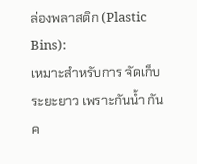ล่องพลาสติก (Plastic Bins):
เหมาะสำหรับการ จัดเก็บระยะยาว เพราะกันน้ำ กันค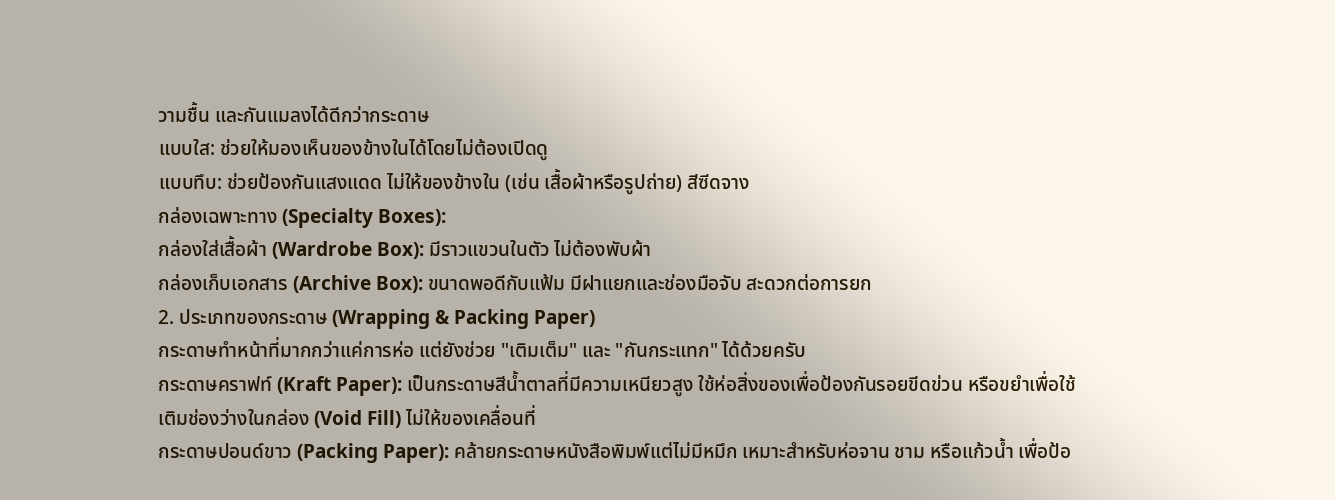วามชื้น และกันแมลงได้ดีกว่ากระดาษ
แบบใส: ช่วยให้มองเห็นของข้างในได้โดยไม่ต้องเปิดดู
แบบทึบ: ช่วยป้องกันแสงแดด ไม่ให้ของข้างใน (เช่น เสื้อผ้าหรือรูปถ่าย) สีซีดจาง
กล่องเฉพาะทาง (Specialty Boxes):
กล่องใส่เสื้อผ้า (Wardrobe Box): มีราวแขวนในตัว ไม่ต้องพับผ้า
กล่องเก็บเอกสาร (Archive Box): ขนาดพอดีกับแฟ้ม มีฝาแยกและช่องมือจับ สะดวกต่อการยก
2. ประเภทของกระดาษ (Wrapping & Packing Paper)
กระดาษทำหน้าที่มากกว่าแค่การห่อ แต่ยังช่วย "เติมเต็ม" และ "กันกระแทก" ได้ด้วยครับ
กระดาษคราฟท์ (Kraft Paper): เป็นกระดาษสีน้ำตาลที่มีความเหนียวสูง ใช้ห่อสิ่งของเพื่อป้องกันรอยขีดข่วน หรือขยำเพื่อใช้เติมช่องว่างในกล่อง (Void Fill) ไม่ให้ของเคลื่อนที่
กระดาษปอนด์ขาว (Packing Paper): คล้ายกระดาษหนังสือพิมพ์แต่ไม่มีหมึก เหมาะสำหรับห่อจาน ชาม หรือแก้วน้ำ เพื่อป้อ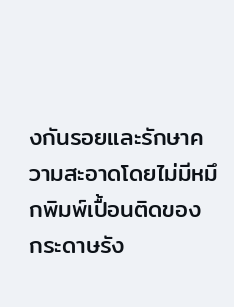งกันรอยและรักษาความสะอาดโดยไม่มีหมึกพิมพ์เปื้อนติดของ
กระดาษรัง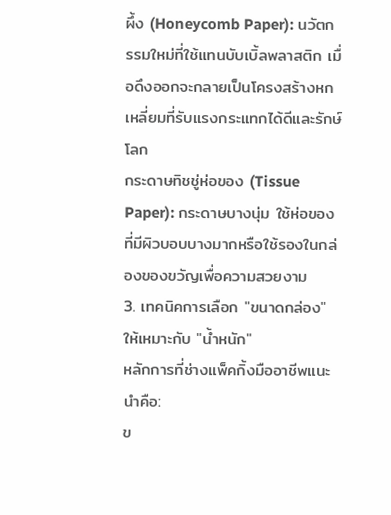ผึ้ง (Honeycomb Paper): นวัตกรรมใหม่ที่ใช้แทนบับเบิ้ลพลาสติก เมื่อดึงออกจะกลายเป็นโครงสร้างหกเหลี่ยมที่รับแรงกระแทกได้ดีและรักษ์โลก
กระดาษทิชชู่ห่อของ (Tissue Paper): กระดาษบางนุ่ม ใช้ห่อของที่มีผิวบอบบางมากหรือใช้รองในกล่องของขวัญเพื่อความสวยงาม
3. เทคนิคการเลือก "ขนาดกล่อง" ให้เหมาะกับ "น้ำหนัก"
หลักการที่ช่างแพ็คกิ้งมืออาชีพแนะนำคือ:
ข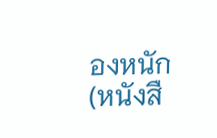องหนัก (หนังสื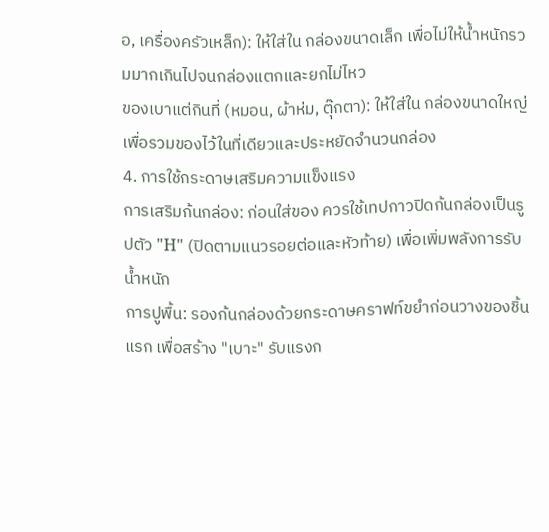อ, เครื่องครัวเหล็ก): ให้ใส่ใน กล่องขนาดเล็ก เพื่อไม่ให้น้ำหนักรวมมากเกินไปจนกล่องแตกและยกไม่ไหว
ของเบาแต่กินที่ (หมอน, ผ้าห่ม, ตุ๊กตา): ให้ใส่ใน กล่องขนาดใหญ่ เพื่อรวมของไว้ในที่เดียวและประหยัดจำนวนกล่อง
4. การใช้กระดาษเสริมความแข็งแรง
การเสริมก้นกล่อง: ก่อนใส่ของ ควรใช้เทปกาวปิดก้นกล่องเป็นรูปตัว "H" (ปิดตามแนวรอยต่อและหัวท้าย) เพื่อเพิ่มพลังการรับน้ำหนัก
การปูพื้น: รองก้นกล่องด้วยกระดาษคราฟท์ขยำก่อนวางของชิ้นแรก เพื่อสร้าง "เบาะ" รับแรงก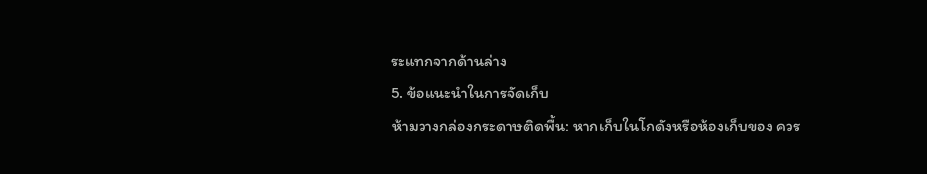ระแทกจากด้านล่าง
5. ข้อแนะนำในการจัดเก็บ
ห้ามวางกล่องกระดาษติดพื้น: หากเก็บในโกดังหรือห้องเก็บของ ควร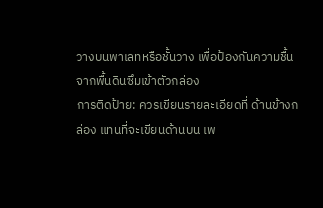วางบนพาเลทหรือชั้นวาง เพื่อป้องกันความชื้นจากพื้นดินซึมเข้าตัวกล่อง
การติดป้าย: ควรเขียนรายละเอียดที่ ด้านข้างกล่อง แทนที่จะเขียนด้านบน เพ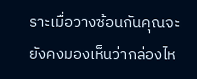ราะเมื่อวางซ้อนกันคุณจะยังคงมองเห็นว่ากล่องไห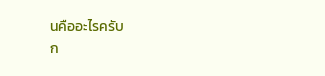นคืออะไรครับ
ก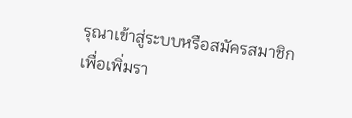รุณาเข้าสู่ระบบหรือสมัครสมาชิก
เพื่อเพิ่มรา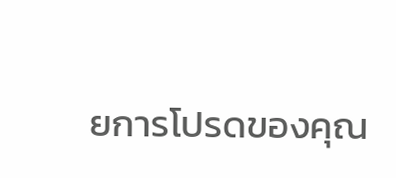ยการโปรดของคุณ